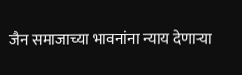जैन समाजाच्या भावनांना न्याय देणाऱ्या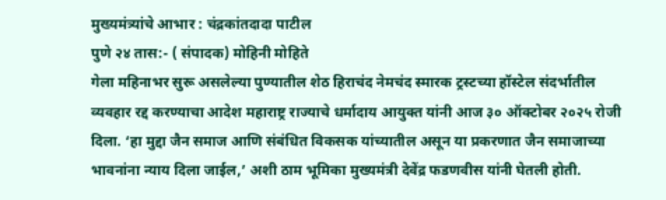मुख्यमंत्र्यांचे आभार : चंद्रकांतदादा पाटील
पुणे २४ तास:- ( संपादक) मोहिनी मोहिते
गेला महिनाभर सुरू असलेल्या पुण्यातील शेठ हिराचंद नेमचंद स्मारक ट्रस्टच्या हॉस्टेल संदर्भातील व्यवहार रद्द करण्याचा आदेश महाराष्ट्र राज्याचे धर्मादाय आयुक्त यांनी आज ३० ऑक्टोबर २०२५ रोजी दिला. ‘हा मुद्दा जैन समाज आणि संबंधित विकसक यांच्यातील असून या प्रकरणात जैन समाजाच्या भावनांना न्याय दिला जाईल,’ अशी ठाम भूमिका मुख्यमंत्री देवेंद्र फडणवीस यांनी घेतली होती.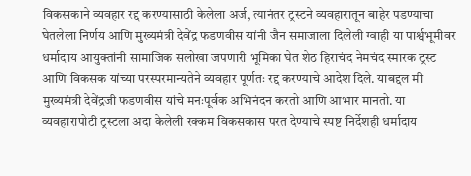विकसकाने व्यवहार रद्द करण्यासाठी केलेला अर्ज, त्यानंतर ट्रस्टने व्यवहारातून बाहेर पडण्याचा घेतलेला निर्णय आणि मुख्यमंत्री देवेंद्र फडणवीस यांनी जैन समाजाला दिलेली ग्वाही या पार्श्वभूमीवर धर्मादाय आयुक्तांनी सामाजिक सलोखा जपणारी भूमिका घेत शेठ हिराचंद नेमचंद स्मारक ट्रस्ट आणि विकसक यांच्या परस्परमान्यतेने व्यवहार पूर्णतः रद्द करण्याचे आदेश दिले. याबद्दल मी मुख्यमंत्री देवेंद्रजी फडणवीस यांचे मनःपूर्वक अभिनंदन करतो आणि आभार मानतो. या व्यवहारापोटी ट्रस्टला अदा केलेली रक्कम विकसकास परत देण्याचे स्पष्ट निर्देशही धर्मादाय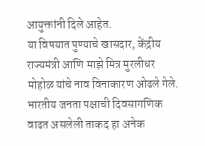आयुक्तांनी दिले आहेत.
या विषयात पुण्याचे खासदार, केंद्रीय राज्यमंत्री आणि माझे मित्र मुरलीधर मोहोळ यांचे नाव विनाकारण ओढले गेले. भारतीय जनता पक्षाची दिवसागणिक वाढत असलेली ताकद हा अनेक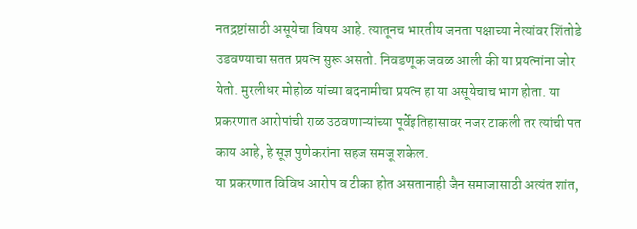नतद्रष्टांसाठी असूयेचा विषय आहे. त्यातूनच भारतीय जनता पक्षाच्या नेत्यांवर शिंतोडे उडवण्याचा सतत प्रयत्न सुरू असतो. निवडणूक जवळ आली की या प्रयत्नांना जोर येतो. मुरलीधर मोहोळ यांच्या बदनामीचा प्रयत्न हा या असूयेचाच भाग होता. या प्रकरणात आरोपांची राळ उठवणाऱ्यांच्या पूर्वेइतिहासावर नजर टाकली तर त्यांची पत काय आहे, हे सूज्ञ पुणेकरांना सहज समजू शकेल.
या प्रकरणात विविध आरोप व टीका होत असतानाही जैन समाजासाठी अत्यंत शांत,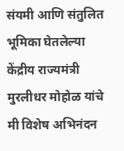संयमी आणि संतुलित भूमिका घेतलेल्या केंद्रीय राज्यमंत्री मुरलीधर मोहोळ यांचे मी विशेष अभिनंदन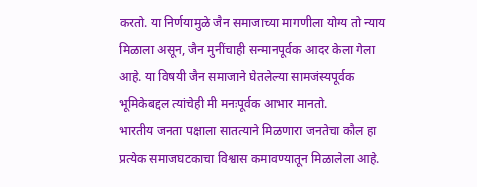करतो. या निर्णयामुळे जैन समाजाच्या मागणीला योग्य तो न्याय मिळाला असून, जैन मुनींचाही सन्मानपूर्वक आदर केला गेला आहे. या विषयी जैन समाजाने घेतलेल्या सामजंस्यपूर्वक भूमिकेबद्दल त्यांचेही मी मनःपूर्वक आभार मानतो.
भारतीय जनता पक्षाला सातत्याने मिळणारा जनतेचा कौल हा प्रत्येक समाजघटकाचा विश्वास कमावण्यातून मिळालेला आहे.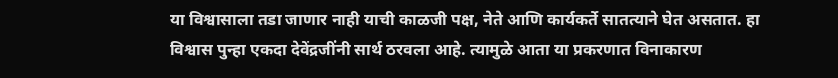या विश्वासाला तडा जाणार नाही याची काळजी पक्ष, नेते आणि कार्यकर्ते सातत्याने घेत असतात. हा विश्वास पुन्हा एकदा देवेंद्रजींनी सार्थ ठरवला आहे. त्यामुळे आता या प्रकरणात विनाकारण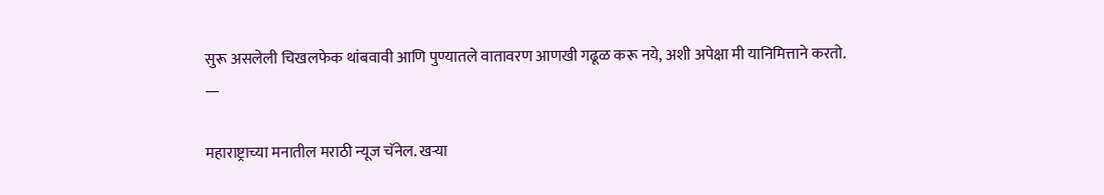सुरू असलेली चिखलफेक थांबवावी आणि पुण्यातले वातावरण आणखी गढूळ करू नये, अशी अपेक्षा मी यानिमित्ताने करतो.
—

महाराष्ट्राच्या मनातील मराठी न्यूज चॅनेल. खऱ्या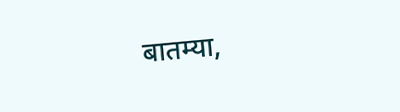बातम्या,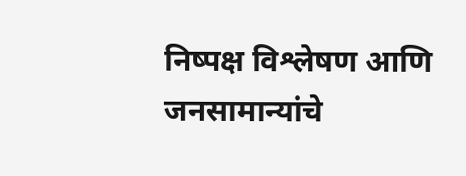निष्पक्ष विश्लेषण आणि जनसामान्यांचे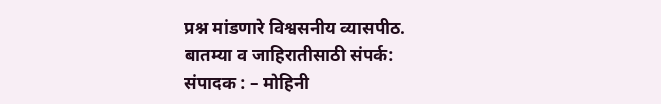प्रश्न मांडणारे विश्वसनीय व्यासपीठ.
बातम्या व जाहिरातीसाठी संपर्क:
संपादक : – मोहिनी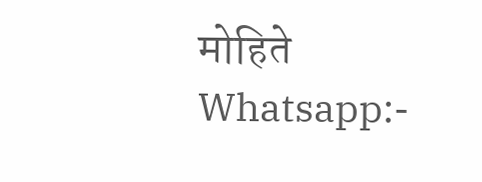मोहिते
Whatsapp:-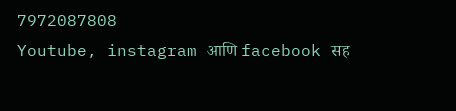7972087808
Youtube, instagram आणि facebook सह